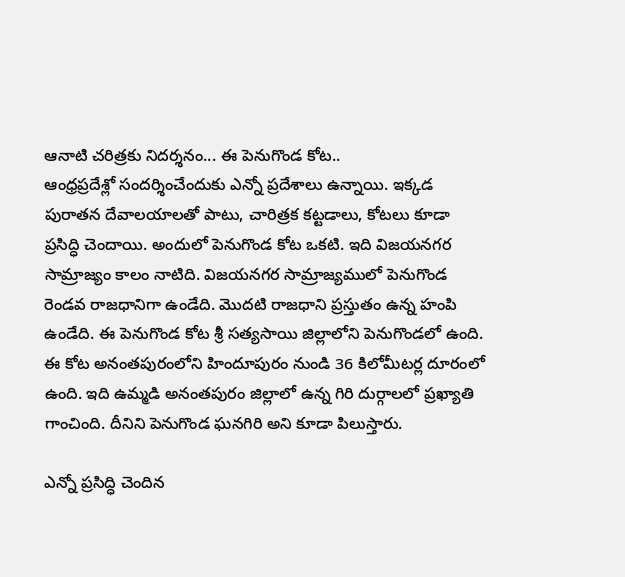ఆనాటి చరిత్రకు నిదర్శనం... ఈ పెనుగొండ కోట..
ఆంధ్రప్రదేశ్లో సందర్శించేందుకు ఎన్నో ప్రదేశాలు ఉన్నాయి. ఇక్కడ పురాతన దేవాలయాలతో పాటు, చారిత్రక కట్టడాలు, కోటలు కూడా ప్రసిద్ధి చెందాయి. అందులో పెనుగొండ కోట ఒకటి. ఇది విజయనగర సామ్రాజ్యం కాలం నాటిది. విజయనగర సామ్రాజ్యములో పెనుగొండ రెండవ రాజధానిగా ఉండేది. మొదటి రాజధాని ప్రస్తుతం ఉన్న హంపి ఉండేది. ఈ పెనుగొండ కోట శ్రీ సత్యసాయి జిల్లాలోని పెనుగొండలో ఉంది. ఈ కోట అనంతపురంలోని హిందూపురం నుండి 36 కిలోమీటర్ల దూరంలో ఉంది. ఇది ఉమ్మడి అనంతపురం జిల్లాలో ఉన్న గిరి దుర్గాలలో ప్రఖ్యాతి గాంచింది. దీనిని పెనుగొండ ఘనగిరి అని కూడా పిలుస్తారు.

ఎన్నో ప్రసిద్ధి చెందిన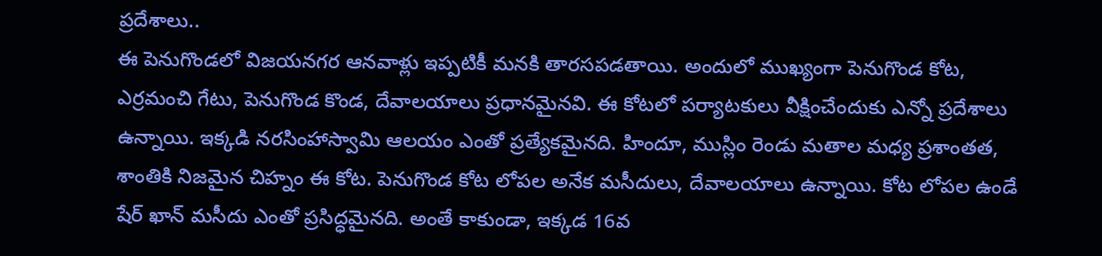ప్రదేశాలు..
ఈ పెనుగొండలో విజయనగర ఆనవాళ్లు ఇప్పటికీ మనకి తారసపడతాయి. అందులో ముఖ్యంగా పెనుగొండ కోట, ఎర్రమంచి గేటు, పెనుగొండ కొండ, దేవాలయాలు ప్రధానమైనవి. ఈ కోటలో పర్యాటకులు వీక్షించేందుకు ఎన్నో ప్రదేశాలు ఉన్నాయి. ఇక్కడి నరసింహాస్వామి ఆలయం ఎంతో ప్రత్యేకమైనది. హిందూ, ముస్లిం రెండు మతాల మధ్య ప్రశాంతత, శాంతికి నిజమైన చిహ్నం ఈ కోట. పెనుగొండ కోట లోపల అనేక మసీదులు, దేవాలయాలు ఉన్నాయి. కోట లోపల ఉండే షేర్ ఖాన్ మసీదు ఎంతో ప్రసిద్ధమైనది. అంతే కాకుండా, ఇక్కడ 16వ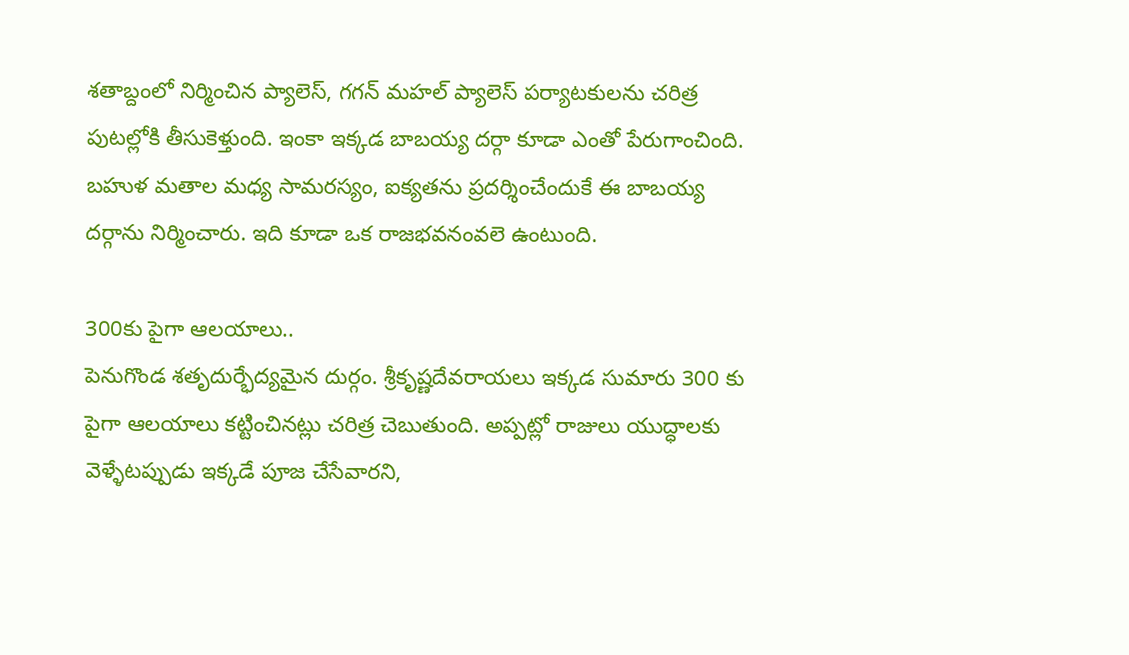శతాబ్దంలో నిర్మించిన ప్యాలెస్, గగన్ మహల్ ప్యాలెస్ పర్యాటకులను చరిత్ర పుటల్లోకి తీసుకెళ్తుంది. ఇంకా ఇక్కడ బాబయ్య దర్గా కూడా ఎంతో పేరుగాంచింది. బహుళ మతాల మధ్య సామరస్యం, ఐక్యతను ప్రదర్శించేందుకే ఈ బాబయ్య దర్గాను నిర్మించారు. ఇది కూడా ఒక రాజభవనంవలె ఉంటుంది.

300కు పైగా ఆలయాలు..
పెనుగొండ శతృదుర్భేద్యమైన దుర్గం. శ్రీకృష్ణదేవరాయలు ఇక్కడ సుమారు 300 కు పైగా ఆలయాలు కట్టించినట్లు చరిత్ర చెబుతుంది. అప్పట్లో రాజులు యుద్ధాలకు వెళ్ళేటప్పుడు ఇక్కడే పూజ చేసేవారని,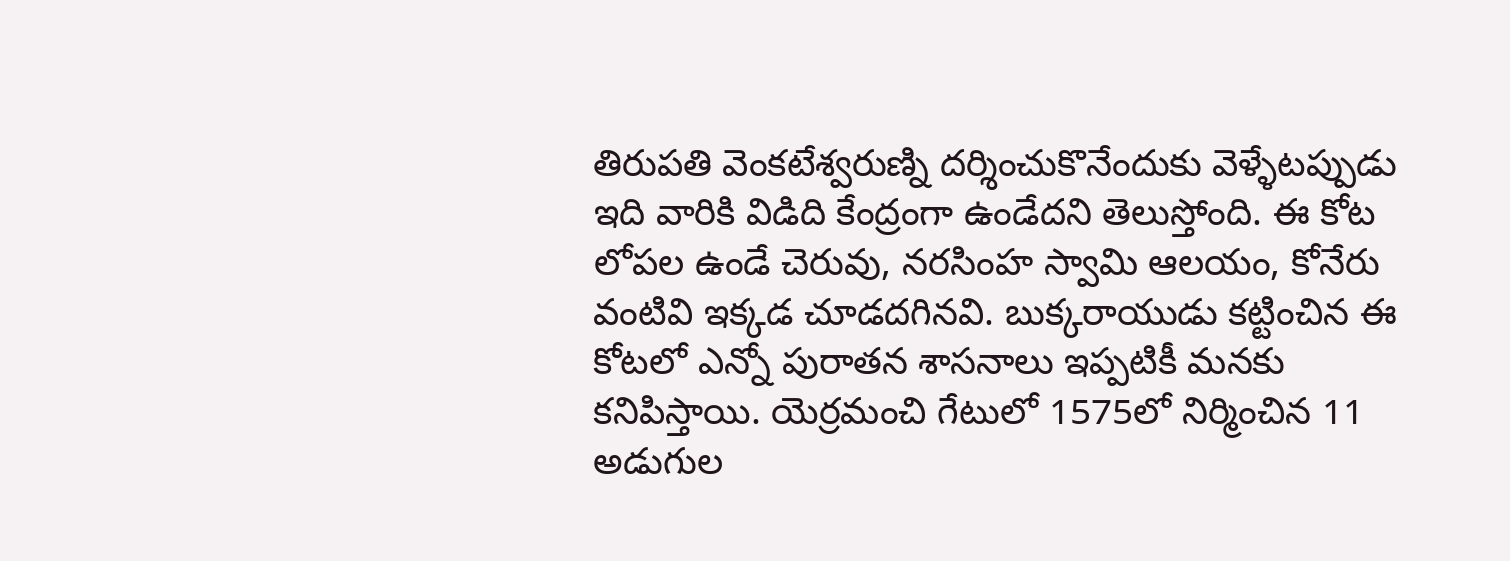తిరుపతి వెంకటేశ్వరుణ్ని దర్శించుకొనేందుకు వెళ్ళేటప్పుడు ఇది వారికి విడిది కేంద్రంగా ఉండేదని తెలుస్తోంది. ఈ కోట లోపల ఉండే చెరువు, నరసింహ స్వామి ఆలయం, కోనేరు వంటివి ఇక్కడ చూడదగినవి. బుక్కరాయుడు కట్టించిన ఈ కోటలో ఎన్నో పురాతన శాసనాలు ఇప్పటికీ మనకు కనిపిస్తాయి. యెర్రమంచి గేటులో 1575లో నిర్మించిన 11 అడుగుల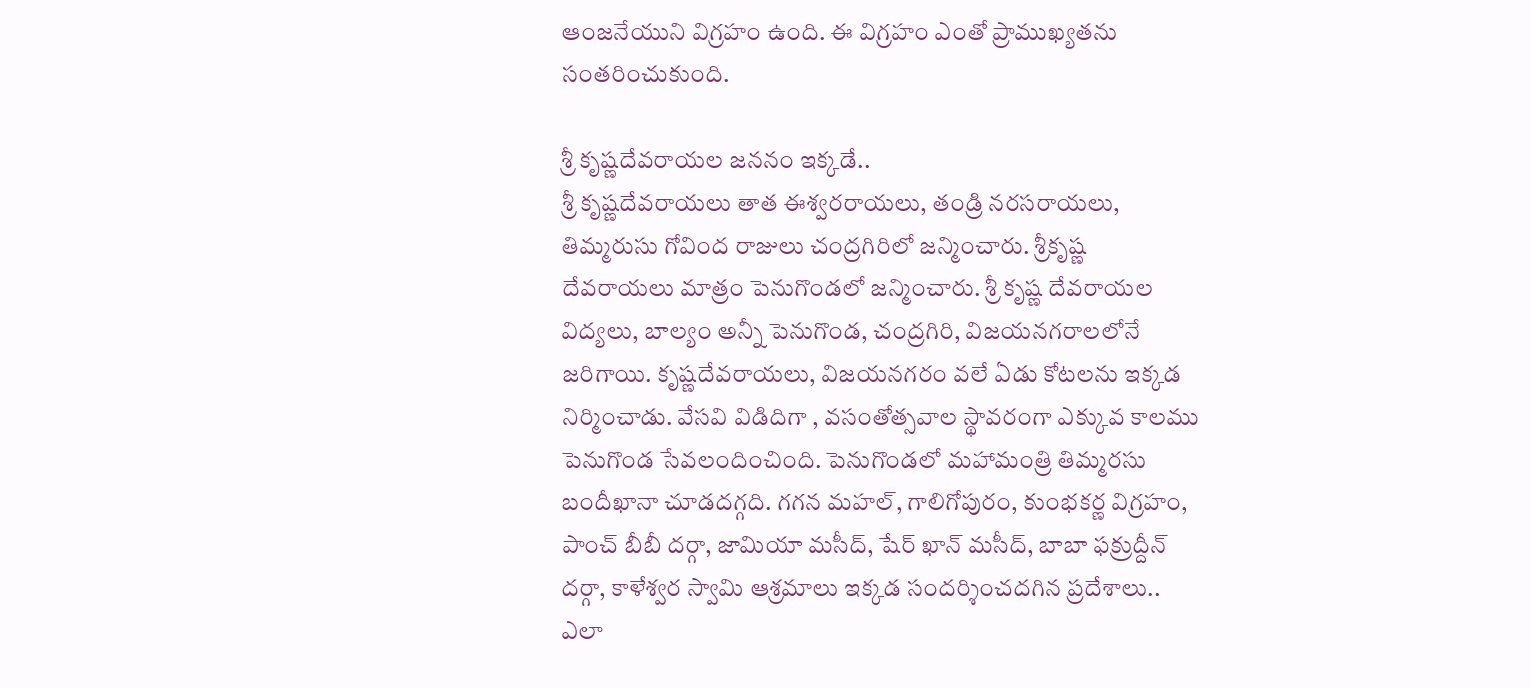ఆంజనేయుని విగ్రహం ఉంది. ఈ విగ్రహం ఎంతో ప్రాముఖ్యతను సంతరించుకుంది.

శ్రీ కృష్ణదేవరాయల జననం ఇక్కడే..
శ్రీ కృష్ణదేవరాయలు తాత ఈశ్వరరాయలు, తండ్రి నరసరాయలు, తిమ్మరుసు గోవింద రాజులు చంద్రగిరిలో జన్మించారు. శ్రీకృష్ణ దేవరాయలు మాత్రం పెనుగొండలో జన్మించారు. శ్రీ కృష్ణ దేవరాయల విద్యలు, బాల్యం అన్నీ పెనుగొండ, చంద్రగిరి, విజయనగరాలలోనే జరిగాయి. కృష్ణదేవరాయలు, విజయనగరం వలే ఏడు కోటలను ఇక్కడ నిర్మించాడు. వేసవి విడిదిగా , వసంతోత్సవాల స్థావరంగా ఎక్కువ కాలము పెనుగొండ సేవలందించింది. పెనుగొండలో మహామంత్రి తిమ్మరసు బందీఖానా చూడదగ్గది. గగన మహల్, గాలిగోపురం, కుంభకర్ణ విగ్రహం, పాంచ్ బీబీ దర్గా, జామియా మసీద్, షేర్ ఖాన్ మసీద్, బాబా ఫక్రుద్దీన్ దర్గా, కాళేశ్వర స్వామి ఆశ్రమాలు ఇక్కడ సందర్శించదగిన ప్రదేశాలు..
ఎలా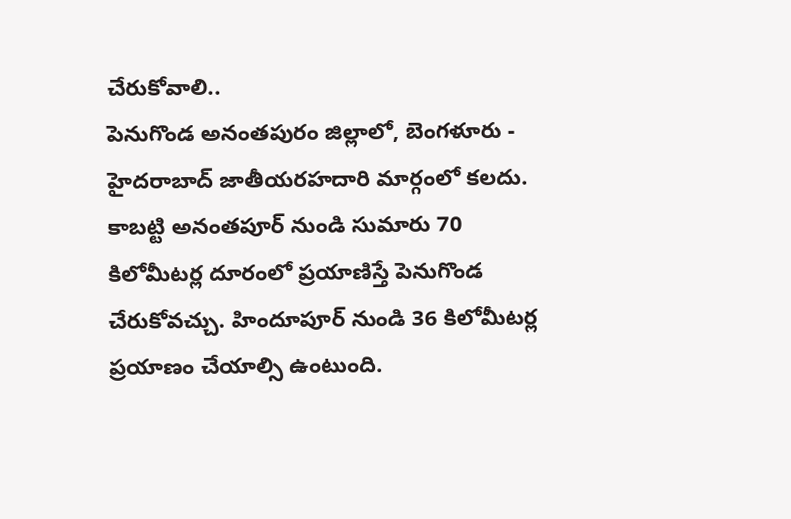చేరుకోవాలి..
పెనుగొండ అనంతపురం జిల్లాలో, బెంగళూరు - హైదరాబాద్ జాతీయరహదారి మార్గంలో కలదు. కాబట్టి అనంతపూర్ నుండి సుమారు 70 కిలోమీటర్ల దూరంలో ప్రయాణిస్తే పెనుగొండ చేరుకోవచ్చు. హిందూపూర్ నుండి 36 కిలోమీటర్ల ప్రయాణం చేయాల్సి ఉంటుంది.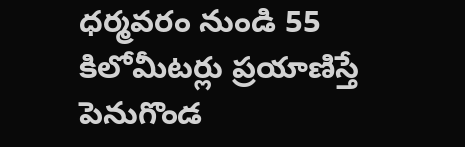ధర్మవరం నుండి 55 కిలోమీటర్లు ప్రయాణిస్తే పెనుగొండ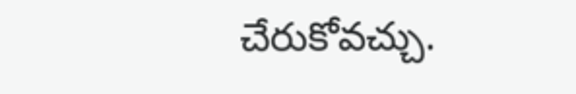చేరుకోవచ్చు.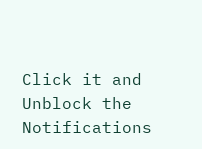Click it and Unblock the Notifications